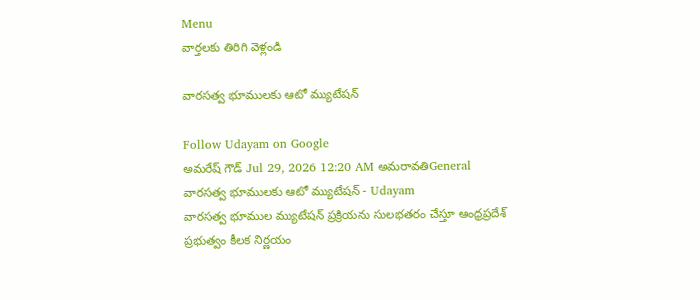Menu
వార్తలకు తిరిగి వెళ్లండి

వారసత్వ భూములకు ఆటో మ్యుటేషన్‌

Follow Udayam on Google
అమరేష్ గౌడ్ Jul 29, 2026 12:20 AM అమరావతిGeneral
వారసత్వ భూములకు ఆటో మ్యుటేషన్‌ - Udayam
వారసత్వ భూముల మ్యుటేషన్ ప్రక్రియను సులభతరం చేస్తూ ఆంధ్రప్రదేశ్ ప్రభుత్వం కీలక నిర్ణయం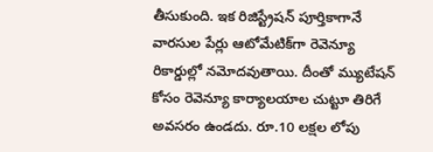తీసుకుంది. ఇక రిజిస్ట్రేషన్ పూర్తికాగానే వారసుల పేర్లు ఆటోమేటిక్‌గా రెవెన్యూ రికార్డుల్లో నమోదవుతాయి. దీంతో మ్యుటేషన్ కోసం రెవెన్యూ కార్యాలయాల చుట్టూ తిరిగే అవసరం ఉండదు. రూ.10 లక్షల లోపు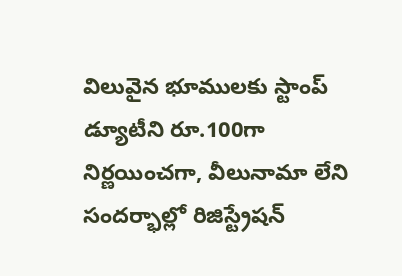విలువైన భూములకు స్టాంప్ డ్యూటీని రూ.100గా నిర్ణయించగా, వీలునామా లేని సందర్భాల్లో రిజిస్ట్రేషన్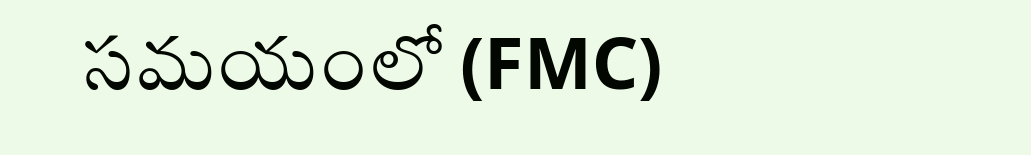సమయంలో (FMC)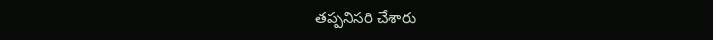తప్పనిసరి చేశారు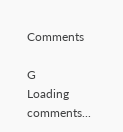Comments

G
Loading comments...